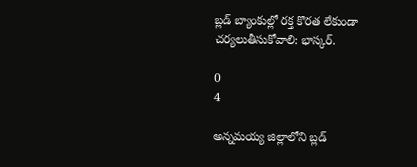బ్లడ్ బ్యాంకుల్లో రక్త కొరత లేకుండా చర్యలుతీసుకోవాలి: భాస్కర్.

0
4

అన్నమయ్య జిల్లాలోని బ్లడ్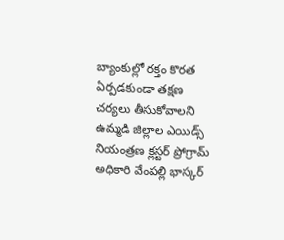బ్యాంకుల్లో రక్తం కొరత ఏర్పడకుండా తక్షణ చర్యలు తీసుకోవాలని ఉమ్మడి జిల్లాల ఎయిడ్స్ నియంత్రణ క్లస్టర్ ప్రోగ్రామ్ అధికారి వేంపల్లి భాస్కర్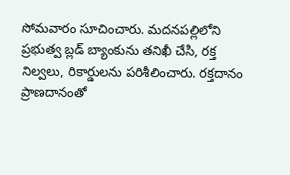సోమవారం సూచించారు. మదనపల్లిలోని ప్రభుత్వ బ్లడ్ బ్యాంకును తనిఖీ చేసి, రక్త నిల్వలు, రికార్డులను పరిశీలించారు. రక్తదానం ప్రాణదానంతో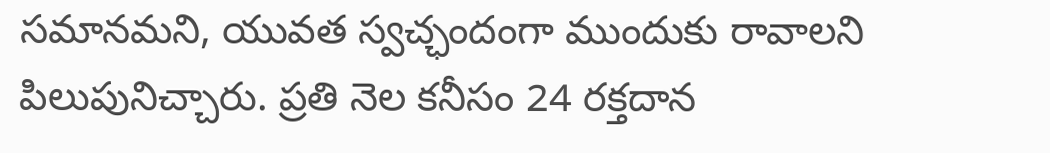సమానమని, యువత స్వచ్ఛందంగా ముందుకు రావాలని పిలుపునిచ్చారు. ప్రతి నెల కనీసం 24 రక్తదాన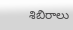శిబిరాలు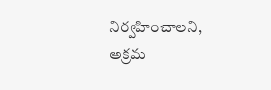నిర్వహించాలని, అక్రమ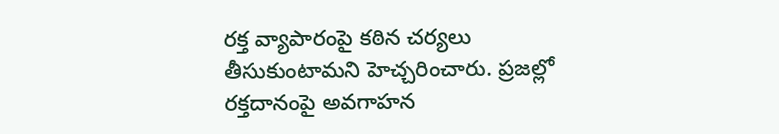రక్త వ్యాపారంపై కఠిన చర్యలు తీసుకుంటామని హెచ్చరించారు. ప్రజల్లో రక్తదానంపై అవగాహన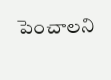పెంచాలని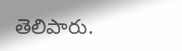తెలిపారు.